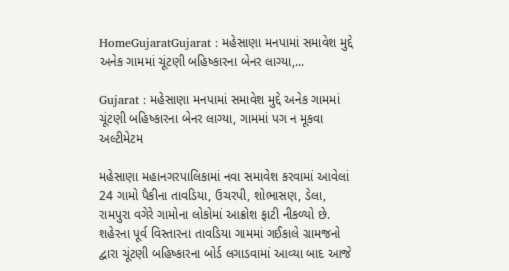HomeGujaratGujarat : મહેસાણા મનપામાં સમાવેશ મુદ્દે અનેક ગામમાં ચૂંટણી બહિષ્કારના બેનર લાગ્યા,...

Gujarat : મહેસાણા મનપામાં સમાવેશ મુદ્દે અનેક ગામમાં ચૂંટણી બહિષ્કારના બેનર લાગ્યા, ગામમાં પગ ન મૂકવા અલ્ટીમેટમ

મહેસાણા મહાનગરપાલિકામાં નવા સમાવેશ કરવામાં આવેલાં 24 ગામો પૈકીના તાવડિયા, ઉચરપી, શોભાસણ, ડેલા, રામપુરા વગેરે ગામોના લોકોમાં આક્રોશ ફાટી નીકળ્યો છે. શહેરના પૂર્વ વિસ્તારના તાવડિયા ગામમાં ગઈકાલે ગ્રામજનો દ્વારા ચૂંટણી બહિષ્કારના બોર્ડ લગાડવામાં આવ્યા બાદ આજે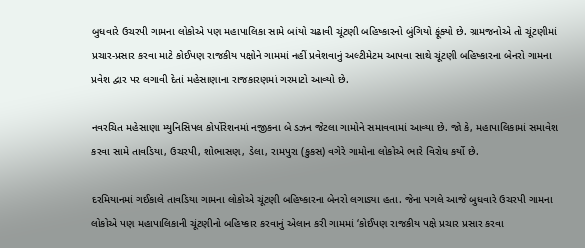બુધવારે ઉચરપી ગામના લોકોએ પણ મહાપાલિકા સામે બાંયો ચઢાવી ચૂંટણી બહિષ્કારનો બુંગિયો ફૂંક્યો છે. ગ્રામજનોએ તો ચૂંટણીમાં પ્રચાર-પ્રસાર કરવા માટે કોઈપણ રાજકીય પક્ષોને ગામમાં નહીં પ્રવેશવાનું અલ્ટીમેટમ આપવા સાથે ચૂંટણી બહિષ્કારના બેનરો ગામના પ્રવેશ દ્વાર પર લગાવી દેતાં મહેસાણાના રાજકારણમાં ગરમાટો આવ્યો છે.

નવરચિત મહેસાણા મ્યુનિસિપલ કોર્પોરેશનમાં નજીકના બે ડઝન જેટલા ગામોને સમાવવામાં આવ્યા છે. જો કે, મહાપાલિકામાં સમાવેશ કરવા સામે તાવડિયા, ઉચરપી, શોભાસણ, ડેલા, રામપુરા (કુકસ) વગેરે ગામોના લોકોએ ભારે વિરોધ કર્યો છે.

દરમિયાનમાં ગઈકાલે તાવડિયા ગામના લોકોએ ચૂંટણી બહિષ્કારના બેનરો લગાડ્યા હતા. જેના પગલે આજે બુધવારે ઉચરપી ગામના લોકોએ પણ મહાપાલિકાની ચૂંટણીનો બહિષ્કાર કરવાનું એલાન કરી ગામમાં ‘કોઈપણ રાજકીય પક્ષે પ્રચાર પ્રસાર કરવા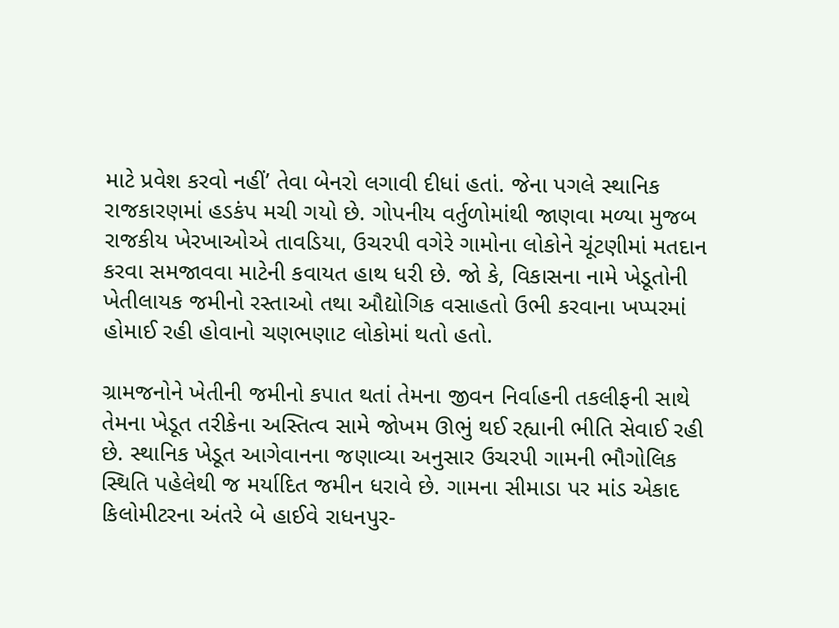માટે પ્રવેશ કરવો નહીં’ તેવા બેનરો લગાવી દીધાં હતાં. જેના પગલે સ્થાનિક રાજકારણમાં હડકંપ મચી ગયો છે. ગોપનીય વર્તુળોમાંથી જાણવા મળ્યા મુજબ રાજકીય ખેરખાઓએ તાવડિયા, ઉચરપી વગેરે ગામોના લોકોને ચૂંટણીમાં મતદાન કરવા સમજાવવા માટેની કવાયત હાથ ધરી છે. જો કે, વિકાસના નામે ખેડૂતોની ખેતીલાયક જમીનો રસ્તાઓ તથા ઔદ્યોગિક વસાહતો ઉભી કરવાના ખપ્પરમાં હોમાઈ રહી હોવાનો ચણભણાટ લોકોમાં થતો હતો.

ગ્રામજનોને ખેતીની જમીનો કપાત થતાં તેમના જીવન નિર્વાહની તકલીફની સાથે તેમના ખેડૂત તરીકેના અસ્તિત્વ સામે જોખમ ઊભું થઈ રહ્યાની ભીતિ સેવાઈ રહી છે. સ્થાનિક ખેડૂત આગેવાનના જણાવ્યા અનુસાર ઉચરપી ગામની ભૌગોલિક સ્થિતિ પહેલેથી જ મર્યાદિત જમીન ધરાવે છે. ગામના સીમાડા પર માંડ એકાદ કિલોમીટરના અંતરે બે હાઈવે રાધનપુર-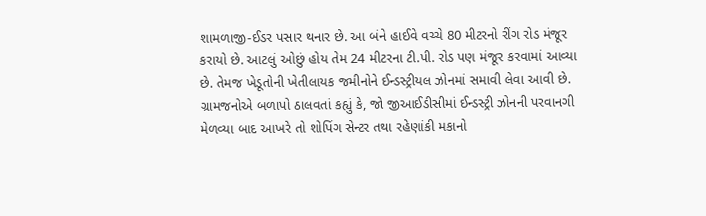શામળાજી-ઈડર પસાર થનાર છે. આ બંને હાઈવે વચ્ચે 80 મીટરનો રીંગ રોડ મંજૂર કરાયો છે. આટલું ઓછું હોય તેમ 24 મીટરના ટી.પી. રોડ પણ મંજૂર કરવામાં આવ્યા છે. તેમજ ખેડૂતોની ખેતીલાયક જમીનોને ઈન્ડસ્ટ્રીયલ ઝોનમાં સમાવી લેવા આવી છે. ગ્રામજનોએ બળાપો ઠાલવતાં કહ્યું કે, જો જીઆઈડીસીમાં ઈન્ડસ્ટ્રી ઝોનની પરવાનગી મેળવ્યા બાદ આખરે તો શોપિંગ સેન્ટર તથા રહેણાંકી મકાનો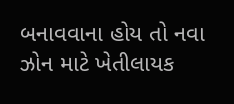બનાવવાના હોય તો નવા ઝોન માટે ખેતીલાયક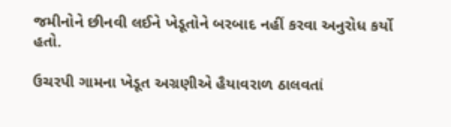જમીનોને છીનવી લઈને ખેડૂતોને બરબાદ નહીં કરવા અનુરોધ કર્યો હતો.

ઉચરપી ગામના ખેડૂત અગ્રણીએ હૈયાવરાળ ઠાલવતાં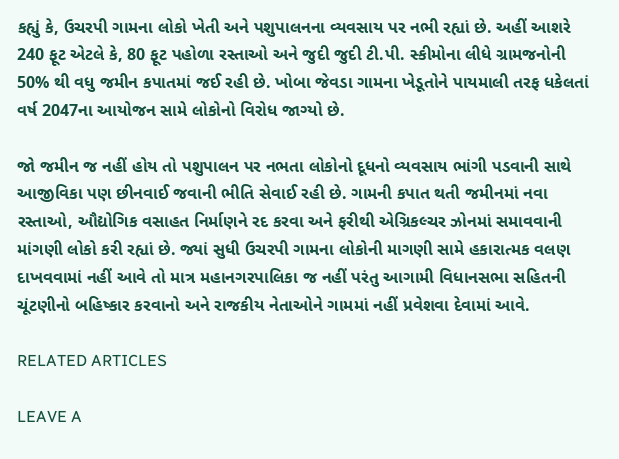કહ્યું કે, ઉચરપી ગામના લોકો ખેતી અને પશુપાલનના વ્યવસાય પર નભી રહ્યાં છે. અહીં આશરે 240 ફૂટ એટલે કે, 80 ફૂટ પહોળા રસ્તાઓ અને જુદી જુદી ટી.પી. સ્કીમોના લીધે ગ્રામજનોની 50% થી વધુ જમીન કપાતમાં જઈ રહી છે. ખોબા જેવડા ગામના ખેડૂતોને પાયમાલી તરફ ધકેલતાં વર્ષ 2047ના આયોજન સામે લોકોનો વિરોધ જાગ્યો છે.

જો જમીન જ નહીં હોય તો પશુપાલન પર નભતા લોકોનો દૂધનો વ્યવસાય ભાંગી પડવાની સાથે આજીવિકા પણ છીનવાઈ જવાની ભીતિ સેવાઈ રહી છે. ગામની કપાત થતી જમીનમાં નવા રસ્તાઓ, ઔદ્યોગિક વસાહત નિર્માણને રદ કરવા અને ફરીથી એગ્રિકલ્ચર ઝોનમાં સમાવવાની માંગણી લોકો કરી રહ્યાં છે. જ્યાં સુધી ઉચરપી ગામના લોકોની માગણી સામે હકારાત્મક વલણ દાખવવામાં નહીં આવે તો માત્ર મહાનગરપાલિકા જ નહીં પરંતુ આગામી વિધાનસભા સહિતની ચૂંટણીનો બહિષ્કાર કરવાનો અને રાજકીય નેતાઓને ગામમાં નહીં પ્રવેશવા દેવામાં આવે.

RELATED ARTICLES

LEAVE A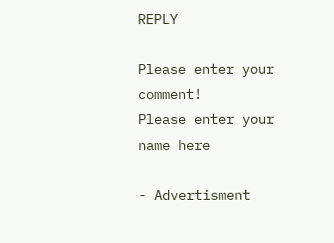REPLY

Please enter your comment!
Please enter your name here

- Advertisment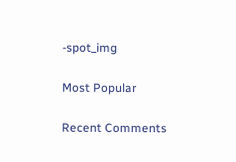-spot_img

Most Popular

Recent Comments